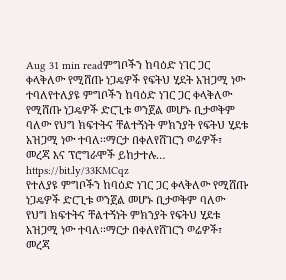Aug 31 min readምግቦችን ከባዕድ ነገር ጋር ቀላቅለው የሚሸጡ ነጋዴዎች የፍትህ ሂደት አዝጋሚ ነው ተባለየተለያዩ ምግቦችን ከባዕድ ነገር ጋር ቀላቅለው የሚሸጡ ነጋዴዎች ድርጊቱ ወንጀል መሆኑ ቢታወቅም ባለው የህግ ክፍተትና ቸልተኝነት ምክንያት የፍትህ ሂደቱ አዝጋሚ ነው ተባለ፡፡ማርታ በቀለየሸገርን ወሬዎች፣ መረጃ እና ፕሮግራሞች ይከታተሉ… https://bit.ly/33KMCqz
የተለያዩ ምግቦችን ከባዕድ ነገር ጋር ቀላቅለው የሚሸጡ ነጋዴዎች ድርጊቱ ወንጀል መሆኑ ቢታወቅም ባለው የህግ ክፍተትና ቸልተኝነት ምክንያት የፍትህ ሂደቱ አዝጋሚ ነው ተባለ፡፡ማርታ በቀለየሸገርን ወሬዎች፣ መረጃ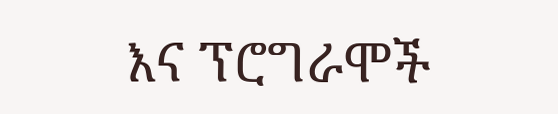እና ፕሮግራሞች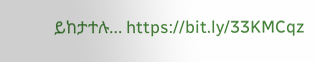ይከታተሉ… https://bit.ly/33KMCqz